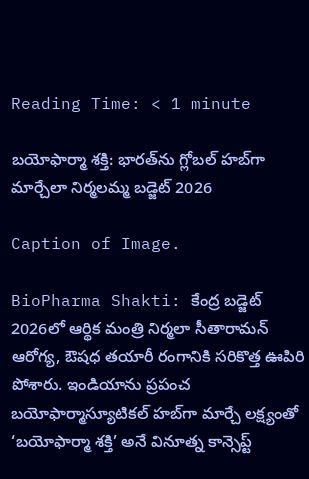Reading Time: < 1 minute

బయోఫార్మా శక్తి: భారత్‌ను గ్లోబల్ హబ్‌గా మార్చేలా నిర్మలమ్మ బడ్జెట్ 2026

Caption of Image.

BioPharma Shakti: కేంద్ర బడ్జెట్ 2026లో ఆర్థిక మంత్రి నిర్మలా సీతారామన్ ఆరోగ్య, ఔషధ తయారీ రంగానికి సరికొత్త ఊపిరి పోశారు. ఇండియాను ప్రపంచ బయోఫార్మాస్యూటికల్ హబ్‌గా మార్చే లక్ష్యంతో ‘బయోఫార్మా శక్తి’ అనే వినూత్న కాన్సెప్ట్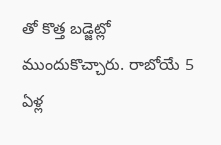తో కొత్త బడ్జెట్లో ముందుకొచ్చారు. రాబోయే 5 ఏళ్ల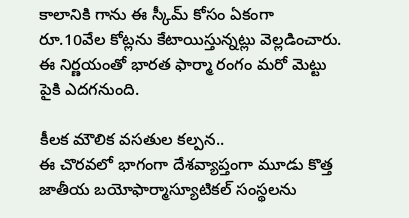కాలానికి గాను ఈ స్కీమ్ కోసం ఏకంగా రూ.10వేల కోట్లను కేటాయిస్తున్నట్లు వెల్లడించారు. ఈ నిర్ణయంతో భారత ఫార్మా రంగం మరో మెట్టు పైకి ఎదగనుంది.

కీలక మౌలిక వసతుల కల్పన..
ఈ చొరవలో భాగంగా దేశవ్యాప్తంగా మూడు కొత్త జాతీయ బయోఫార్మాస్యూటికల్ సంస్థలను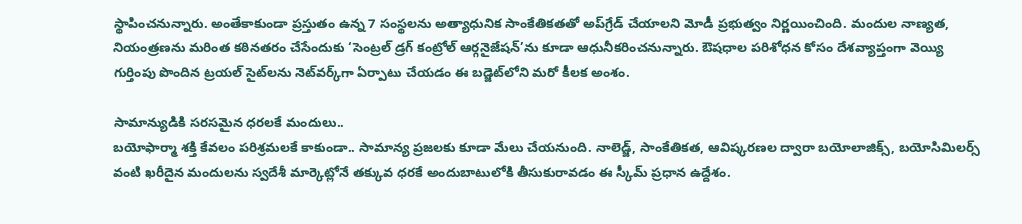స్థాపించనున్నారు. అంతేకాకుండా ప్రస్తుతం ఉన్న 7 సంస్థలను అత్యాధునిక సాంకేతికతతో అప్‌గ్రేడ్ చేయాలని మోడీ ప్రభుత్వం నిర్ణయించింది. మందుల నాణ్యత, నియంత్రణను మరింత కఠినతరం చేసేందుకు ‘సెంట్రల్ డ్రగ్ కంట్రోల్ ఆర్గనైజేషన్’ను కూడా ఆధునీకరించనున్నారు. ఔషధాల పరిశోధన కోసం దేశవ్యాప్తంగా వెయ్యి గుర్తింపు పొందిన ట్రయల్ సైట్‌లను నెట్‌వర్క్‌గా ఏర్పాటు చేయడం ఈ బడ్జెట్‌లోని మరో కీలక అంశం.

సామాన్యుడికి సరసమైన ధరలకే మందులు..
బయోఫార్మా శక్తి కేవలం పరిశ్రమలకే కాకుండా.. సామాన్య ప్రజలకు కూడా మేలు చేయనుంది. నాలెడ్జ్, సాంకేతికత, ఆవిష్కరణల ద్వారా బయోలాజిక్స్, బయోసిమిలర్స్ వంటి ఖరీదైన మందులను స్వదేశీ మార్కెట్లోనే తక్కువ ధరకే అందుబాటులోకి తీసుకురావడం ఈ స్కీమ్ ప్రధాన ఉద్దేశం.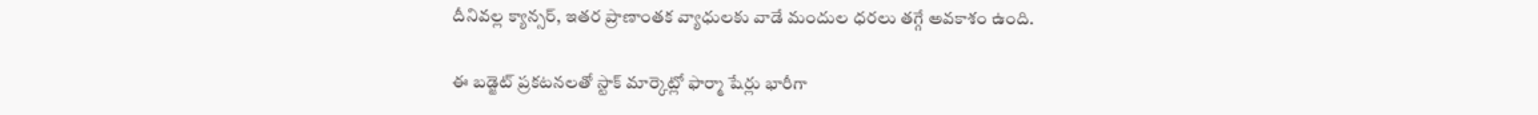దీనివల్ల క్యాన్సర్, ఇతర ప్రాణాంతక వ్యాధులకు వాడే మందుల ధరలు తగ్గే అవకాశం ఉంది.

ఈ బడ్జెట్ ప్రకటనలతో స్టాక్ మార్కెట్లో ఫార్మా షేర్లు భారీగా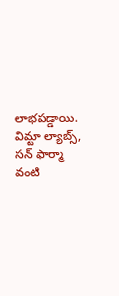లాభపడ్డాయి. విమ్టా ల్యాబ్స్, సన్ ఫార్మా వంటి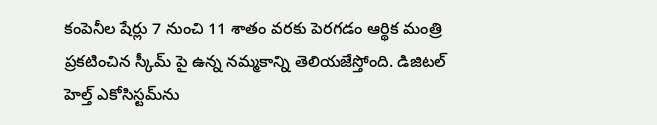కంపెనీల షేర్లు 7 నుంచి 11 శాతం వరకు పెరగడం ఆర్థిక మంత్రి ప్రకటించిన స్కీమ్ పై ఉన్న నమ్మకాన్ని తెలియజేస్తోంది. డిజిటల్ హెల్త్ ఎకోసిస్టమ్‌ను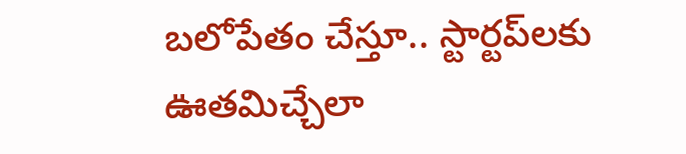బలోపేతం చేస్తూ.. స్టార్టప్‌లకు ఊతమిచ్చేలా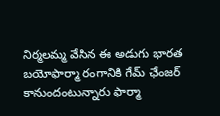నిర్మలమ్మ వేసిన ఈ అడుగు భారత బయోఫార్మా రంగానికి గేమ్ ఛేంజర్ కానుందంటున్నారు ఫార్మా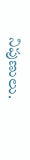నిపుణులు.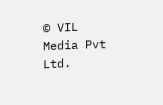© VIL Media Pvt Ltd.